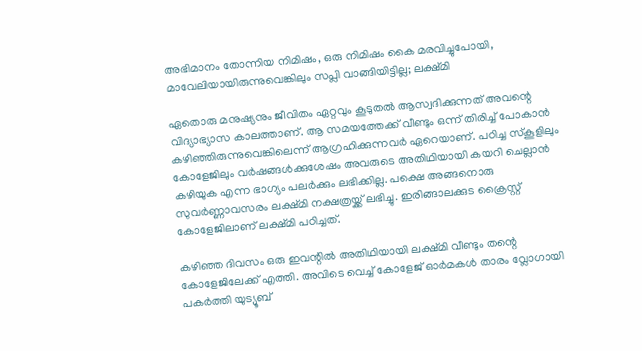അഭിമാനം തോന്നിയ നിമിഷം, ഒരു നിമിഷം കൈ മരവിച്ചുപോയി, മാവേലിയായിരുന്നുവെങ്കിലും സപ്ലി വാങ്ങിയിട്ടില്ല; ലക്ഷ്മി

ഏതൊരു മനുഷ്യനും ജീവിതം ഏറ്റവും കൂടുതൽ ആസ്വദിക്കുന്നത് അവന്റെ വിദ്യാഭ്യാസ കാലത്താണ്. ആ സമയത്തേക്ക് വീണ്ടും ഒന്ന് തിരിച്ച് പോകാൻ കഴിഞ്ഞിരുന്നുവെങ്കിലെന്ന് ആഗ്രഹിക്കുന്നവർ ഏറെയാണ്. പഠിച്ച സ്കൂളിലും കോളേജിലും വർഷങ്ങൾക്കുശേഷം അവരുടെ അതിഥിയായി കയറി ചെല്ലാൻ കഴിയുക എന്ന ഭാഗ്യം പലർക്കും ലഭിക്കില്ല. പക്ഷെ അങ്ങനൊരു സുവർണ്ണാവസരം ലക്ഷ്മി നക്ഷത്രയ്ക്ക് ലഭിച്ചു. ഇരിങ്ങാലക്കുട ക്രൈസ്റ്റ് കോളേജിലാണ് ലക്ഷ്മി പഠിച്ചത്.

കഴിഞ്ഞ ദിവസം ഒരു ഇവന്റിൽ അതിഥിയായി ലക്ഷ്മി വീണ്ടും തന്റെ കോളേജിലേക്ക് എത്തി. അവിടെ വെച്ച് കോളേജ് ഓർമകൾ താരം വ്ലോഗായി പകർത്തി യുട്യൂബ്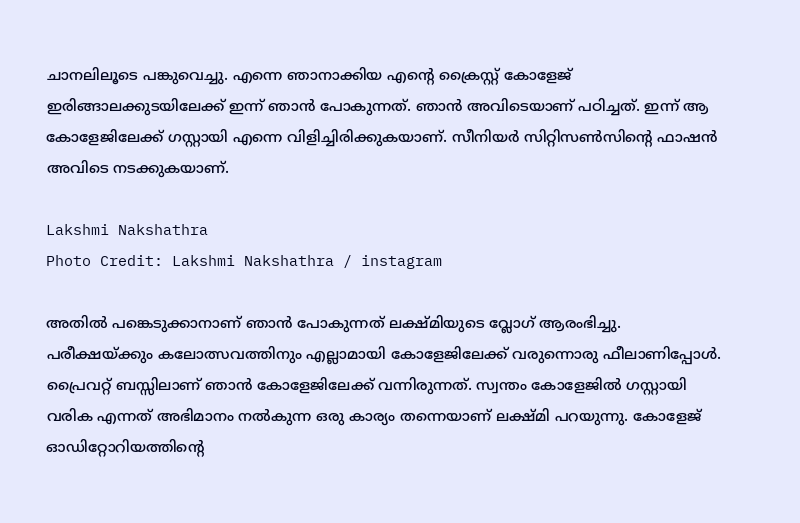ചാനലിലൂടെ പങ്കുവെച്ചു. എന്നെ ഞാനാക്കിയ എന്റെ ക്രൈസ്റ്റ് കോളേജ് ഇരിങ്ങാലക്കുടയിലേക്ക് ഇന്ന് ഞാൻ പോകുന്നത്. ഞാൻ അവിടെയാണ് പഠിച്ചത്. ഇന്ന് ആ കോളേജിലേക്ക് ഗസ്റ്റായി എന്നെ വിളിച്ചിരിക്കുകയാണ്. സീനിയർ സിറ്റിസൺസിന്റെ ഫാഷൻ അവിടെ നടക്കുകയാണ്.

Lakshmi Nakshathra
Photo Credit: Lakshmi Nakshathra / instagram

അതിൽ പങ്കെടുക്കാനാണ് ഞാൻ പോകുന്നത് ലക്ഷ്മിയുടെ വ്ലോഗ് ആരംഭിച്ചു. പരീക്ഷയ്ക്കും കലോത്സവത്തിനും എല്ലാമായി കോളേജിലേക്ക് വരുന്നൊരു ഫീലാണിപ്പോൾ. പ്രൈവറ്റ് ബസ്സിലാണ് ഞാൻ കോളേജിലേക്ക് വന്നിരുന്നത്. സ്വന്തം കോളേജിൽ ഗസ്റ്റായി വരിക എന്നത് അഭിമാനം നൽകുന്ന ഒരു കാര്യം തന്നെയാണ് ലക്ഷ്മി പറയുന്നു. കോളേജ് ഓഡിറ്റോറിയത്തിന്റെ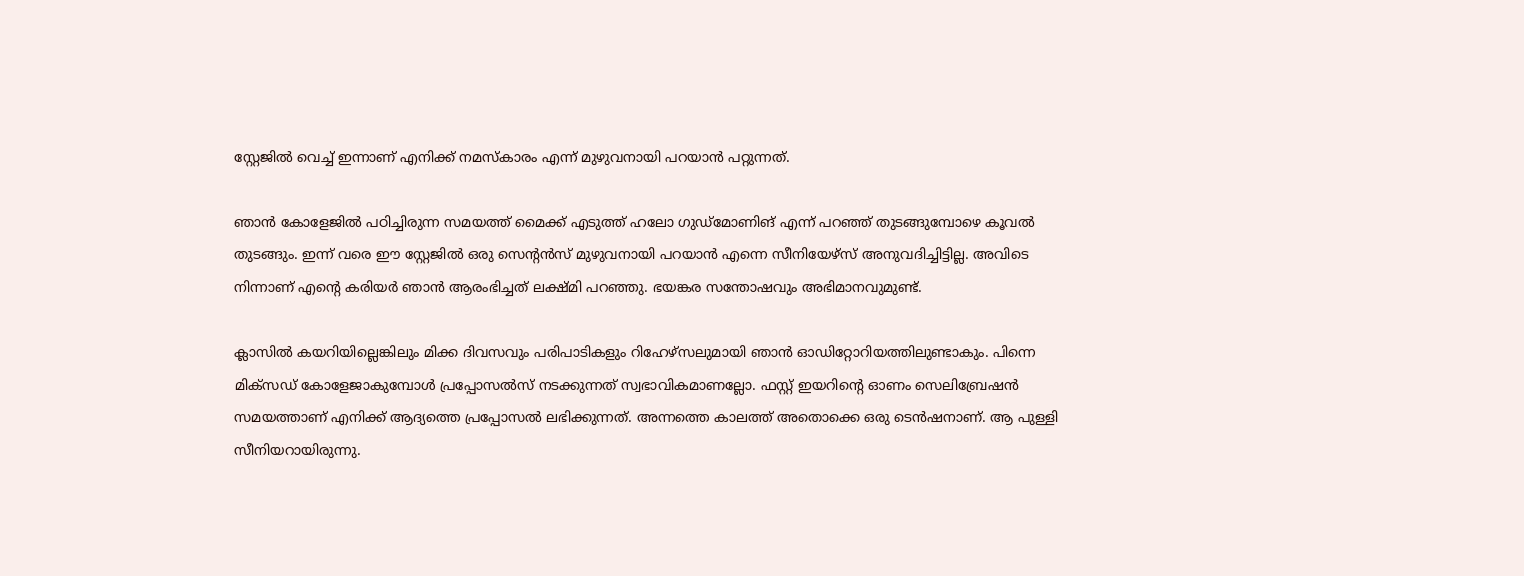സ്റ്റേജിൽ വെച്ച് ഇന്നാണ് എനിക്ക് നമസ്കാരം എന്ന് മുഴുവനായി പറയാൻ പറ്റുന്നത്.

ഞാൻ കോളേജിൽ പഠിച്ചിരുന്ന സമയത്ത് മൈക്ക് എടുത്ത് ഹലോ ഗുഡ്മോണിങ് എന്ന് പറഞ്ഞ് തുടങ്ങുമ്പോഴെ കൂവൽ തുടങ്ങും. ഇന്ന് വരെ ഈ സ്റ്റേജിൽ ഒരു സെന്റൻസ് മുഴുവനായി പറയാൻ എന്നെ സീനിയേഴ്സ് അനുവദിച്ചിട്ടില്ല. അവിടെ നിന്നാണ് എന്റെ കരിയർ ഞാൻ ആരംഭിച്ചത് ലക്ഷ്മി പറഞ്ഞു. ഭയങ്കര സന്തോഷവും അഭിമാനവുമുണ്ട്.

ക്ലാസിൽ കയറിയില്ലെങ്കിലും മിക്ക ദിവസവും പരിപാടികളും റിഹേഴ്സലുമായി ഞാൻ ഓഡിറ്റോറിയത്തിലുണ്ടാകും. പിന്നെ മിക്സഡ് കോളേജാകുമ്പോൾ പ്രപ്പോസൽസ് നടക്കുന്നത് സ്വഭാവികമാണല്ലോ. ഫസ്റ്റ് ഇയറിന്റെ ഓണം സെലിബ്രേഷൻ സമയത്താണ് എനിക്ക് ആദ്യത്തെ പ്രപ്പോസൽ ലഭിക്കുന്നത്. അന്നത്തെ കാലത്ത് അതൊക്കെ ഒരു ടെൻഷനാണ്. ആ പുള്ളി സീനിയറായിരുന്നു.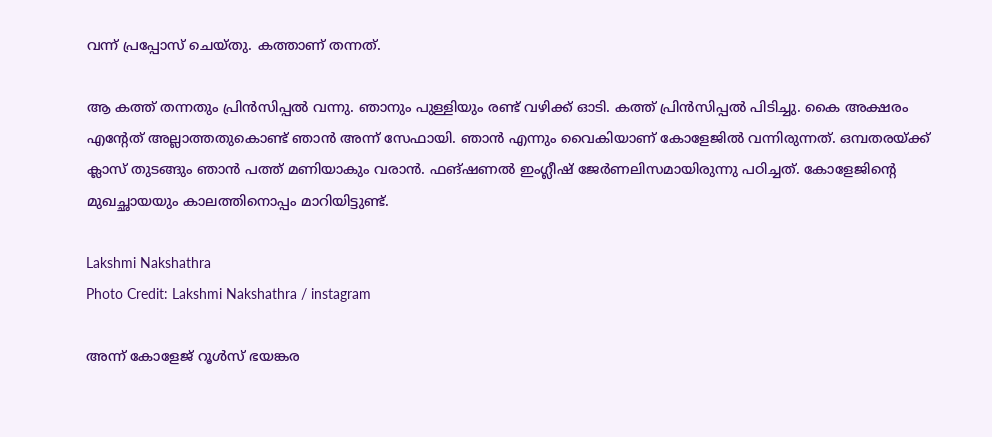വന്ന് പ്രപ്പോസ് ചെയ്തു. കത്താണ് തന്നത്.

ആ കത്ത് തന്നതും പ്രിൻസിപ്പൽ വന്നു. ഞാനും പുള്ളിയും രണ്ട് വഴിക്ക് ഓടി. കത്ത് പ്രിൻസിപ്പൽ പിടിച്ചു. കൈ അക്ഷരം എന്റേത് അല്ലാത്തതുകൊണ്ട് ഞാൻ അന്ന് സേഫായി. ഞാൻ എന്നും വൈകിയാണ് കോളേജിൽ വന്നിരുന്നത്. ഒമ്പതരയ്ക്ക് ക്ലാസ് തുടങ്ങും ഞാൻ പത്ത് മണിയാകും വരാൻ. ഫങ്ഷണൽ ഇംഗ്ലീഷ് ജേർണലിസമായിരുന്നു പഠിച്ചത്. കോളേജിന്റെ മുഖച്ഛായയും കാലത്തിനൊപ്പം മാറിയിട്ടുണ്ട്.

Lakshmi Nakshathra
Photo Credit: Lakshmi Nakshathra / instagram

അന്ന് കോളേജ് റൂൾസ് ഭയങ്കര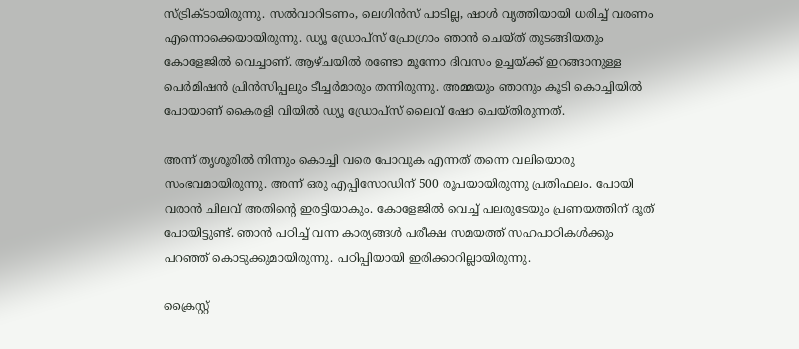സ്ട്രിക്ടായിരുന്നു. സൽവാറിടണം, ലെഗിൻസ് പാടില്ല, ഷാൾ വൃത്തിയായി ധരിച്ച് വരണം എന്നൊക്കെയായിരുന്നു. ഡ്യൂ ഡ്രോപ്സ് പ്രോഗ്രാം ഞാൻ ചെയ്ത് തുടങ്ങിയതും കോളേജിൽ വെച്ചാണ്. ആഴ്ചയിൽ രണ്ടോ മൂന്നോ ദിവസം ഉച്ചയ്ക്ക് ഇറങ്ങാനുള്ള പെർമിഷൻ പ്രിൻസിപ്പലും ടീച്ചർമാരും തന്നിരുന്നു. അമ്മയും ഞാനും കൂടി കൊച്ചിയിൽ പോയാണ് കൈരളി വിയിൽ ഡ്യൂ ഡ്രോപ്സ് ലൈവ് ഷോ ചെയ്തിരുന്നത്.

അന്ന് തൃശൂരിൽ നിന്നും കൊച്ചി വരെ പോവുക എന്നത് തന്നെ വലിയൊരു സംഭവമായിരുന്നു. അന്ന് ഒരു എപ്പിസോഡിന് 500 രൂപയായിരുന്നു പ്രതിഫലം. പോയി വരാൻ ചിലവ് അതിന്റെ ഇരട്ടിയാകും. കോളേജിൽ വെച്ച് പലരുടേയും പ്രണയത്തിന് ദൂത് പോയിട്ടുണ്ട്. ഞാൻ പഠിച്ച് വന്ന കാര്യങ്ങൾ പരീക്ഷ സമയത്ത് സഹപാഠികൾക്കും പറഞ്ഞ് കൊടുക്കുമായിരുന്നു. പഠിപ്പിയായി ഇരിക്കാറില്ലായിരുന്നു.

ക്രൈസ്റ്റ്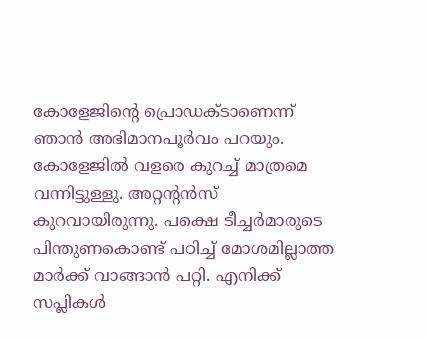കോളേജിന്റെ പ്രൊഡക്ടാണെന്ന് ഞാൻ അഭിമാനപൂർവം പറയും. കോളേജിൽ വളരെ കുറച്ച് മാത്രമെ വന്നിട്ടുള്ളു. അറ്റന്റൻസ് കുറവായിരുന്നു. പക്ഷെ ടീച്ചർമാരുടെ പിന്തുണകൊണ്ട് പഠിച്ച് മോശമില്ലാത്ത മാർക്ക് വാങ്ങാൻ പറ്റി. എനിക്ക് സപ്ലികൾ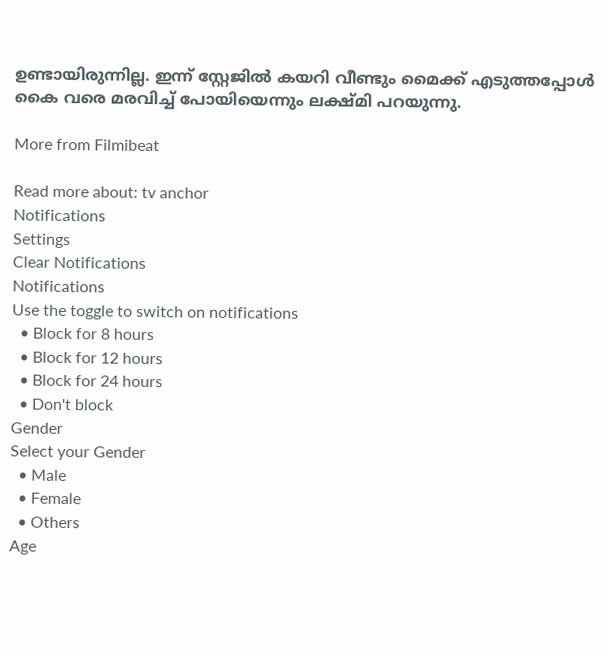ഉണ്ടായിരുന്നില്ല. ഇന്ന് സ്റ്റേജിൽ കയറി വീണ്ടും മൈക്ക് എടുത്തപ്പോൾ കൈ വരെ മരവിച്ച് പോയിയെന്നും ലക്ഷ്മി പറയുന്നു.

More from Filmibeat

Read more about: tv anchor
Notifications
Settings
Clear Notifications
Notifications
Use the toggle to switch on notifications
  • Block for 8 hours
  • Block for 12 hours
  • Block for 24 hours
  • Don't block
Gender
Select your Gender
  • Male
  • Female
  • Others
Age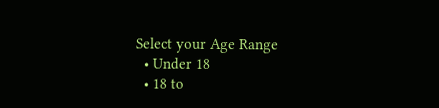Select your Age Range
  • Under 18
  • 18 to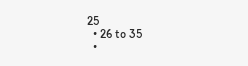25
  • 26 to 35
  •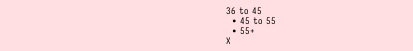36 to 45
  • 45 to 55
  • 55+
X